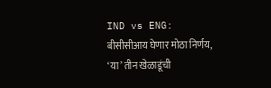IND vs ENG: बीसीसीआय घेणार मोठा निर्णय, ‘या’ तीन खेळाडूंची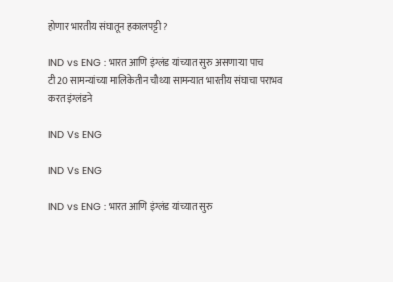होणार भारतीय संघातून हकालपट्टी ?

IND vs ENG : भारत आणि इंग्लंड यांच्यात सुरु असणाऱ्या पाच टी20 सामन्यांच्या मालिकेतीन चौथ्या सामन्यात भारतीय संघाचा पराभव करत इंग्लंडने

IND Vs ENG

IND Vs ENG

IND vs ENG : भारत आणि इंग्लंड यांच्यात सुरु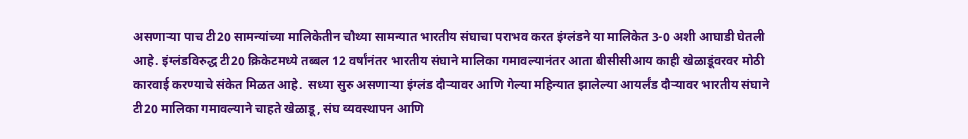असणाऱ्या पाच टी20 सामन्यांच्या मालिकेतीन चौथ्या सामन्यात भारतीय संघाचा पराभव करत इंग्लंडने या मालिकेत 3-0 अशी आघाडी घेतली आहे. इंग्लंडविरुद्ध टी20 क्रिकेटमध्ये तब्बल 12 वर्षांनंतर भारतीय संघाने मालिका गमावल्यानंतर आता बीसीसीआय काही खेळाडूंवरवर मोठी कारवाई करण्याचे संकेत मिळत आहे.  सध्या सुरु असणाऱ्या इंग्लंड दौऱ्यावर आणि गेल्या महिन्यात झालेल्या आयर्लंड दौऱ्यावर भारतीय संघाने टी20 मालिका गमावल्याने चाहते खेळाडू, संघ व्यवस्थापन आणि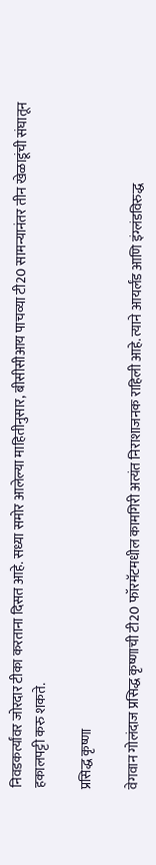निवडकर्त्यांवर जोरदार टीका करताना दिसत आहे. सध्या समोर आलेल्या माहितीनुसार, बीसीसीआय पाचव्या टी20 सामन्यानंतर तीन खेळाडूंची संघातून हकालपट्टी करु शकते.

प्रसिद्ध कृष्णा

वेगवान गोलंदाज प्रसिद्ध कृष्णाची टी20 फॉरमॅटमधील कामगिरी अत्यंत निराशाजनक राहिली आहे. त्याने आयर्लंड आणि इंग्लंडविरुद्ध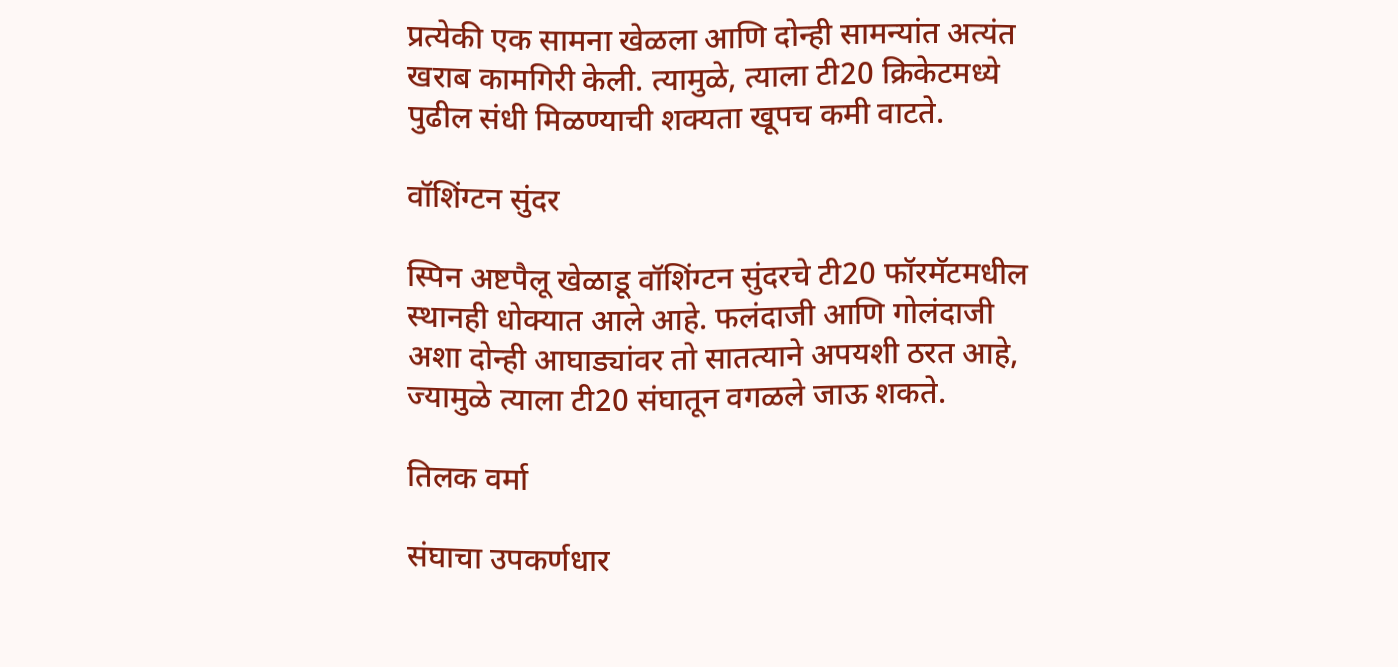प्रत्येकी एक सामना खेळला आणि दोन्ही सामन्यांत अत्यंत खराब कामगिरी केली. त्यामुळे, त्याला टी20 क्रिकेटमध्ये पुढील संधी मिळण्याची शक्यता खूपच कमी वाटते.

वॉशिंग्टन सुंदर

स्पिन अष्टपैलू खेळाडू वॉशिंग्टन सुंदरचे टी20 फॉरमॅटमधील स्थानही धोक्यात आले आहे. फलंदाजी आणि गोलंदाजी अशा दोन्ही आघाड्यांवर तो सातत्याने अपयशी ठरत आहे, ज्यामुळे त्याला टी20 संघातून वगळले जाऊ शकते.

तिलक वर्मा

संघाचा उपकर्णधार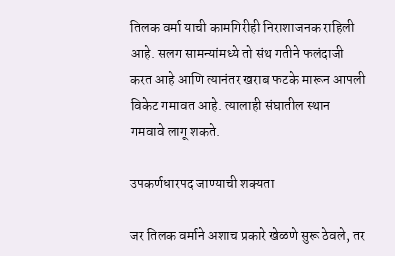तिलक वर्मा याची कामगिरीही निराशाजनक राहिली आहे. सलग सामन्यांमध्ये तो संथ गतीने फलंदाजी करत आहे आणि त्यानंतर खराब फटके मारून आपली विकेट गमावत आहे. त्यालाही संघातील स्थान गमवावे लागू शकते.

उपकर्णधारपद जाण्याची शक्यता

जर तिलक वर्माने अशाच प्रकारे खेळणे सुरू ठेवले, तर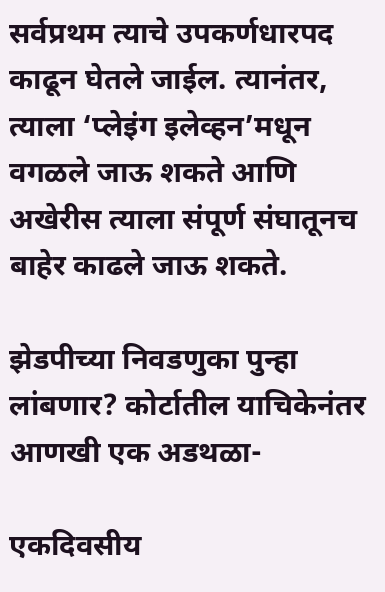सर्वप्रथम त्याचे उपकर्णधारपद काढून घेतले जाईल. त्यानंतर, त्याला ‘प्लेइंग इलेव्हन’मधून वगळले जाऊ शकते आणि अखेरीस त्याला संपूर्ण संघातूनच बाहेर काढले जाऊ शकते.

झेडपीच्या निवडणुका पुन्हा लांबणार? कोर्टातील याचिकेनंतर आणखी एक अडथळा-

एकदिवसीय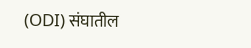(ODI) संघातील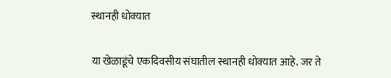स्थानही धोक्यात

या खेळाडूंचे एकदिवसीय संघातील स्थानही धोक्यात आहे. जर ते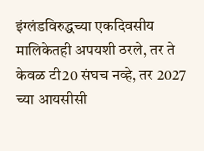इंग्लंडविरुद्धच्या एकदिवसीय मालिकेतही अपयशी ठरले, तर ते केवळ टी20 संघच नव्हे, तर 2027 च्या आयसीसी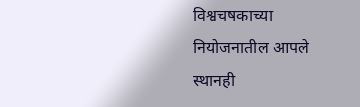विश्वचषकाच्या नियोजनातील आपले स्थानही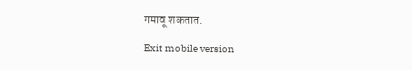गमावू शकतात.

Exit mobile version